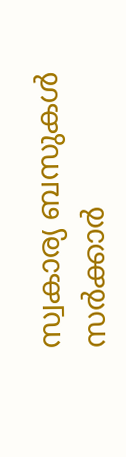സ്വകാര്യ ബസുകള്‍ സര്‍ക്കാര്‍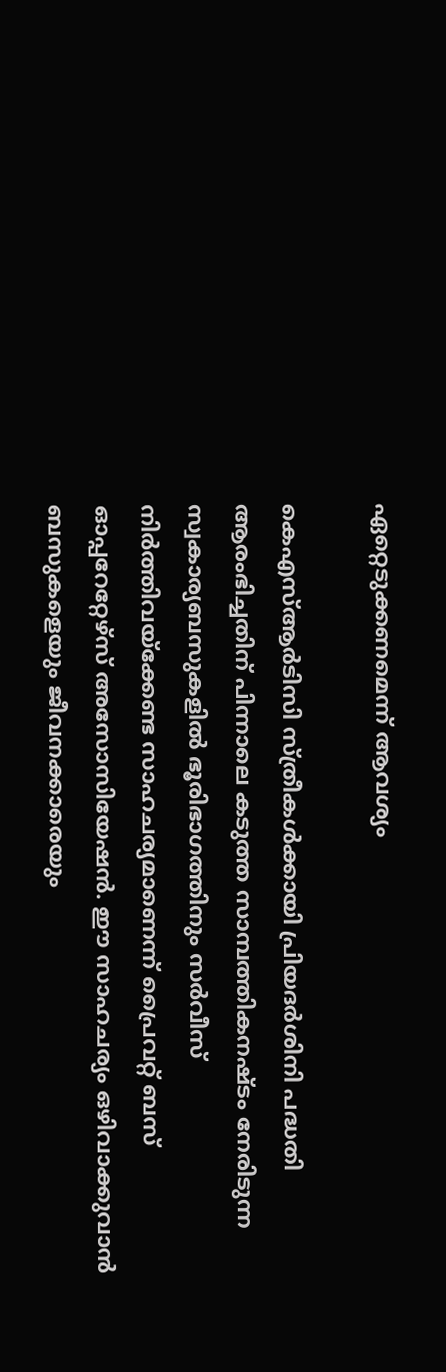ഏറ്റെടുക്കണമെന്ന് ആവശ്യം

കെഎസ്ആര്‍ടിസി സ്ത്രീകള്‍ക്കായി പ്രിയദര്‍ശിനി പദ്ധതി ആരംഭിച്ചതിന് പിന്നാലെ കടുത്ത സാമ്പത്തികനഷ്ടം നേരിടുന്ന സ്വകാര്യബസുകളില്‍ ഭൂരിഭാഗത്തിനും സര്‍വീസ് നിര്‍ത്തിവയ്ക്കേണ്ട സാഹചര്യമാണെന്ന് പ്രൈവറ്റ് ബസ് ഓപ്പറേറ്റേഴ്‌സ് അസോസിയേഷന്‍. ഈ സാഹചര്യം ഒഴിവാക്കുവാന്‍ ബസുകളെയും ജീവനക്കാരെയും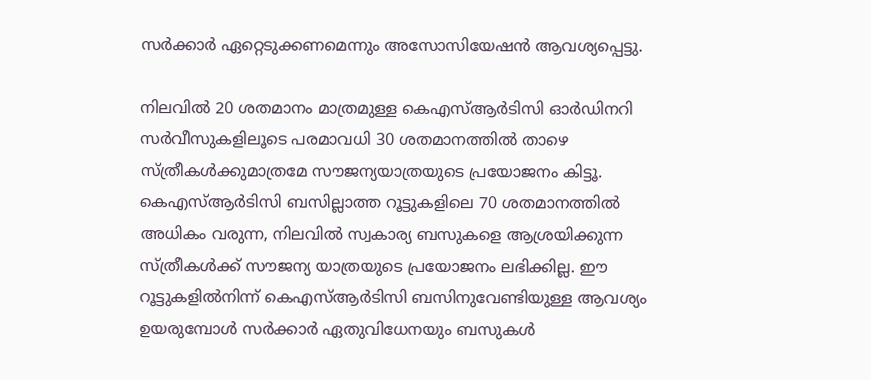സര്‍ക്കാര്‍ ഏറ്റെടുക്കണമെന്നും അസോസിയേഷന്‍ ആവശ്യപ്പെട്ടു.

നിലവില്‍ 20 ശതമാനം മാത്രമുള്ള കെഎസ്ആര്‍ടിസി ഓര്‍ഡിനറി സര്‍വീസുകളിലൂടെ പരമാവധി 30 ശതമാനത്തില്‍ താഴെ സ്ത്രീകള്‍ക്കുമാത്രമേ സൗജന്യയാത്രയുടെ പ്രയോജനം കിട്ടൂ. കെഎസ്ആര്‍ടിസി ബസില്ലാത്ത റൂട്ടുകളിലെ 70 ശതമാനത്തില്‍ അധികം വരുന്ന, നിലവില്‍ സ്വകാര്യ ബസുകളെ ആശ്രയിക്കുന്ന സ്ത്രീകള്‍ക്ക് സൗജന്യ യാത്രയുടെ പ്രയോജനം ലഭിക്കില്ല. ഈ റൂട്ടുകളില്‍നിന്ന് കെഎസ്ആര്‍ടിസി ബസിനുവേണ്ടിയുള്ള ആവശ്യം ഉയരുമ്പോള്‍ സര്‍ക്കാര്‍ ഏതുവിധേനയും ബസുകള്‍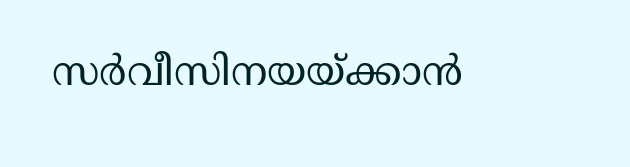സര്‍വീസിനയയ്ക്കാന്‍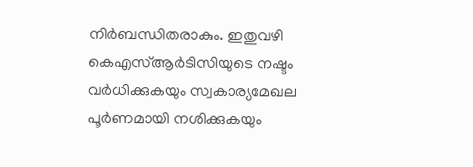നിര്‍ബന്ധിതരാകും. ഇതുവഴി കെഎസ്ആര്‍ടിസിയുടെ നഷ്ടം വര്‍ധിക്കുകയും സ്വകാര്യമേഖല പൂര്‍ണമായി നശിക്കുകയും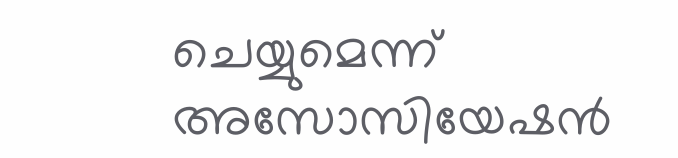ചെയ്യുമെന്ന് അസോസിയേഷന്‍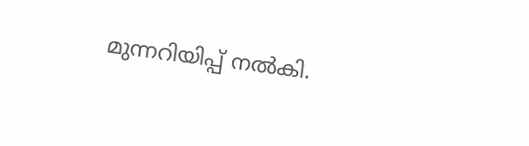മുന്നറിയിപ്പ് നല്‍കി.